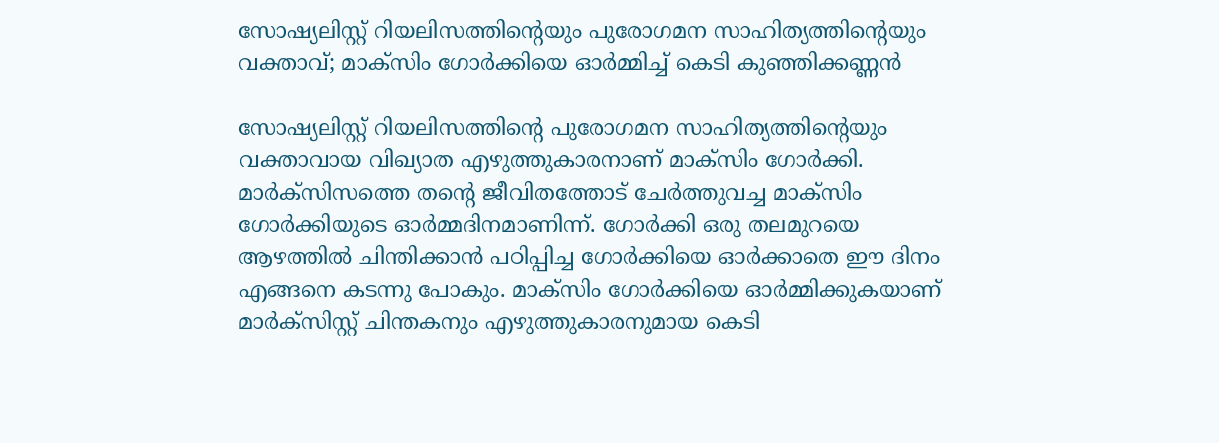സോഷ്യലിസ്റ്റ് റിയലിസത്തിന്റെയും പുരോഗമന സാഹിത്യത്തിന്റെയും വക്താവ്; മാക്സിം ഗോർക്കിയെ ഓർമ്മിച്ച് കെടി കുഞ്ഞിക്കണ്ണൻ

സോഷ്യലിസ്റ്റ് റിയലിസത്തിന്റെ പുരോഗമന സാഹിത്യത്തിന്റെയും വക്താവായ വിഖ്യാത എഴുത്തുകാരനാണ് മാക്സിം ഗോർക്കി. മാർക്സിസത്തെ തന്റെ ജീവിതത്തോട് ചേർത്തുവച്ച മാക്സിം ഗോർക്കിയുടെ ഓർമ്മദിനമാണിന്ന്. ഗോർക്കി ഒരു തലമുറയെ ആഴത്തിൽ ചിന്തിക്കാൻ പഠിപ്പിച്ച ഗോർക്കിയെ ഓർക്കാതെ ഈ ദിനം എങ്ങനെ കടന്നു പോകും. മാക്സിം ഗോർക്കിയെ ഓർമ്മിക്കുകയാണ് മാർക്സിസ്റ്റ് ചിന്തകനും എഴുത്തുകാരനുമായ കെടി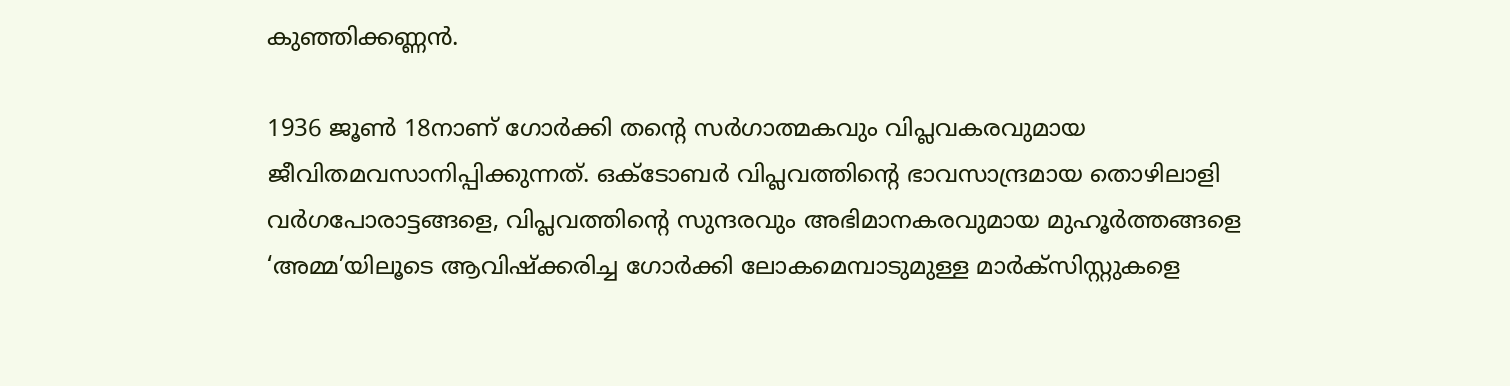കുഞ്ഞിക്കണ്ണൻ.

1936 ജൂൺ 18നാണ് ഗോർക്കി തന്റെ സർഗാത്മകവും വിപ്ലവകരവുമായ ജീവിതമവസാനിപ്പിക്കുന്നത്. ഒക്ടോബർ വിപ്ലവത്തിന്റെ ഭാവസാന്ദ്രമായ തൊഴിലാളി വർഗപോരാട്ടങ്ങളെ, വിപ്ലവത്തിന്റെ സുന്ദരവും അഭിമാനകരവുമായ മുഹൂർത്തങ്ങളെ ‘അമ്മ’യിലൂടെ ആവിഷ്ക്കരിച്ച ഗോർക്കി ലോകമെമ്പാടുമുള്ള മാർക്സിസ്റ്റുകളെ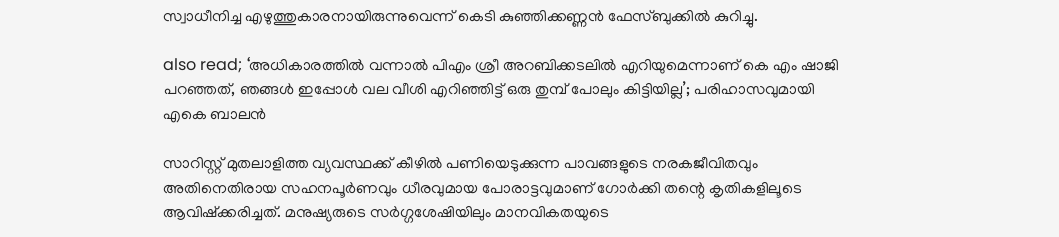സ്വാധീനിച്ച എഴുത്തുകാരനായിരുന്നുവെന്ന് കെടി കുഞ്ഞിക്കണ്ണൻ ഫേസ്ബുക്കിൽ കുറിച്ചു.

also read; ‘അധികാരത്തിൽ വന്നാൽ പിഎം ശ്രീ അറബിക്കടലിൽ എറിയുമെന്നാണ് കെ എം ഷാജി പറഞ്ഞത്, ഞങ്ങൾ ഇപ്പോൾ വല വീശി എറിഞ്ഞിട്ട് ഒരു തുമ്പ് പോലും കിട്ടിയില്ല’; പരിഹാസവുമായി എകെ ബാലൻ

സാറിസ്റ്റ് മുതലാളിത്ത വ്യവസ്ഥക്ക് കീഴിൽ പണിയെടുക്കുന്ന പാവങ്ങളുടെ നരകജീവിതവും അതിനെതിരായ സഹനപൂർണവും ധീരവുമായ പോരാട്ടവുമാണ് ഗോർക്കി തന്റെ കൃതികളിലൂടെ ആവിഷ്ക്കരിച്ചത്. മനുഷ്യരുടെ സർഗ്ഗശേഷിയിലും മാനവികതയുടെ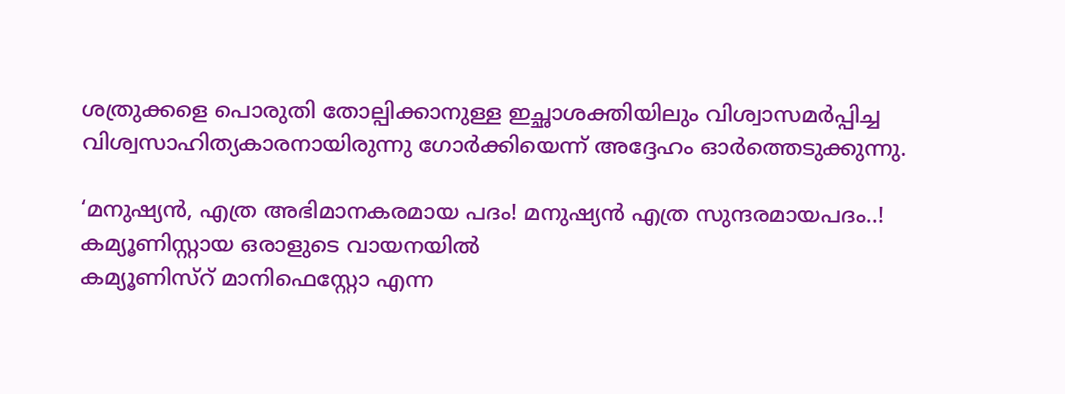ശത്രുക്കളെ പൊരുതി തോല്പിക്കാനുള്ള ഇച്ഛാശക്തിയിലും വിശ്വാസമർപ്പിച്ച വിശ്വസാഹിത്യകാരനായിരുന്നു ഗോർക്കിയെന്ന് അദ്ദേഹം ഓർത്തെടുക്കുന്നു.

‘മനുഷ്യൻ, എത്ര അഭിമാനകരമായ പദം! മനുഷ്യൻ എത്ര സുന്ദരമായപദം..! കമ്യൂണിസ്റ്റായ ഒരാളുടെ വായനയിൽ
കമ്യൂണിസ്റ് മാനിഫെസ്റ്റോ എന്ന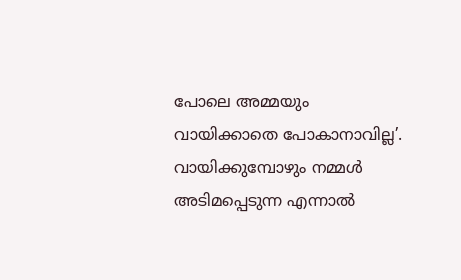പോലെ അമ്മയും വായിക്കാതെ പോകാനാവില്ല’. വായിക്കുമ്പോഴും നമ്മൾ അടിമപ്പെടുന്ന എന്നാൽ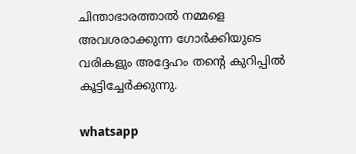ചിന്താഭാരത്താൽ നമ്മളെ അവശരാക്കുന്ന ഗോർക്കിയുടെ വരികളും അദ്ദേഹം തന്റെ കുറിപ്പിൽ കൂട്ടിച്ചേർക്കുന്നു.

whatsapp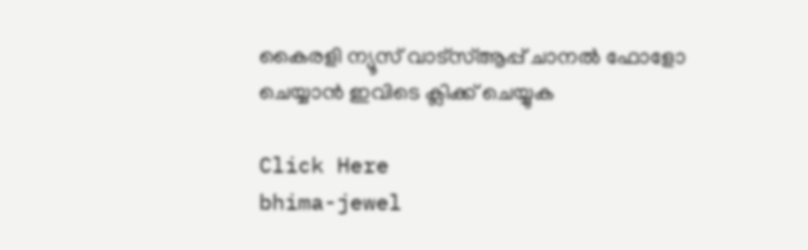കൈരളി ന്യൂസ് വാട്‌സ്ആപ്പ് ചാനല്‍ ഫോളോ ചെയ്യാന്‍ ഇവിടെ ക്ലിക്ക് ചെയ്യുക

Click Here
bhima-jewel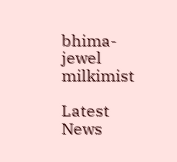bhima-jewel
milkimist

Latest News